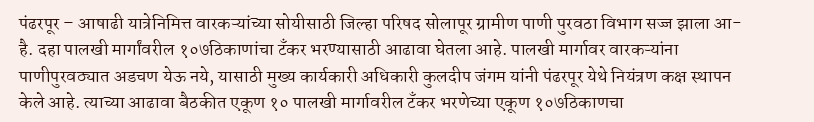पंढरपूर – आषाढी यात्रेनिमित्त वारकऱ्यांच्या सोयीसाठी जिल्हा परिषद सोलापूर ग्रामीण पाणी पुरवठा विभाग सज्ज झाला आ-है. दहा पालखी मार्गांवरील १०७ठिकाणांचा टँकर भरण्यासाठी आढावा घेतला आहे. पालखी मार्गावर वारकऱ्यांना पाणीपुरवठ्यात अडचण येऊ नये, यासाठी मुख्य कार्यकारी अधिकारी कुलदीप जंगम यांनी पंढरपूर येथे नियंत्रण कक्ष स्थापन केले आहे. त्याच्या आढावा बैठकीत एकूण १० पालखी मार्गावरील टँकर भरणेच्या एकूण १०७ठिकाणचा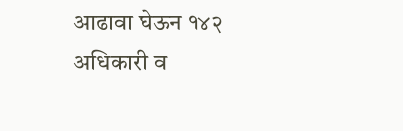आढावा घेऊन १४२ अधिकारी व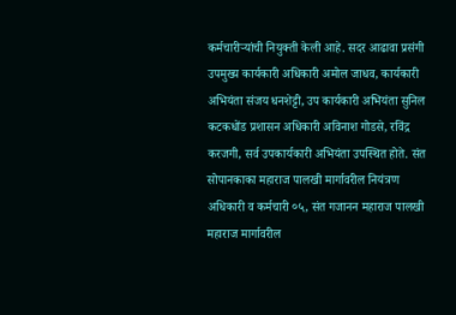कर्मचारीऱ्यांची नियुक्ती केली आहे. सदर आढावा प्रसंगी उपमुख्य कार्यकारी अधिकारी अमोल जाधव, कार्यकारी अभियंता संजय धनशेट्टी, उप कार्यकारी अभियंता सुनिल कटकधोंड प्रशासन अधिकारी अविनाश गोडसे, रविंद्र करजगी, सर्व उपकार्यकारी अभियंता उपस्थित होते. संत सोपानकाका महाराज पालखी मार्गावरील नियंत्रण अधिकारी व कर्मचारी ०५, संत गजानन महाराज पालखी महाराज मार्गावरील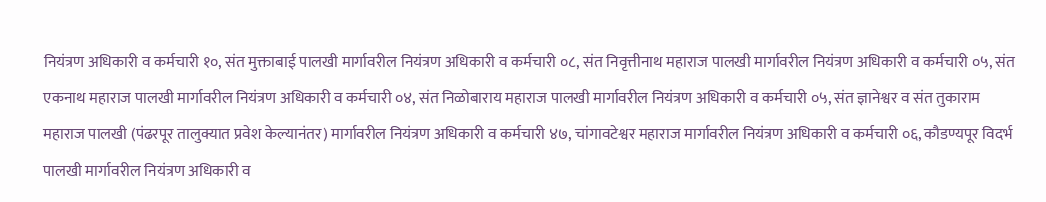नियंत्रण अधिकारी व कर्मचारी १०, संत मुक्ताबाई पालखी मार्गावरील नियंत्रण अधिकारी व कर्मचारी ०८, संत निवृत्तीनाथ महाराज पालखी मार्गावरील नियंत्रण अधिकारी व कर्मचारी ०५, संत एकनाथ महाराज पालखी मार्गावरील नियंत्रण अधिकारी व कर्मचारी ०४, संत निळोबाराय महाराज पालखी मार्गावरील नियंत्रण अधिकारी व कर्मचारी ०५, संत ज्ञानेश्वर व संत तुकाराम महाराज पालखी (पंढरपूर तालुक्यात प्रवेश केल्यानंतर) मार्गावरील नियंत्रण अधिकारी व कर्मचारी ४७, चांगावटेश्वर महाराज मार्गावरील नियंत्रण अधिकारी व कर्मचारी ०६, कौडण्यपूर विदर्भ पालखी मार्गावरील नियंत्रण अधिकारी व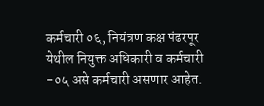कर्मचारी ०६, नियंत्रण कक्ष पंढरपूर येथील नियुक्त अधिकारी व कर्मचारी -०५ असे कर्मचारी असणार आहेत.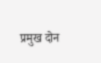प्रमुख दोन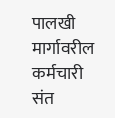पालखी मार्गावरील कर्मचारी
संत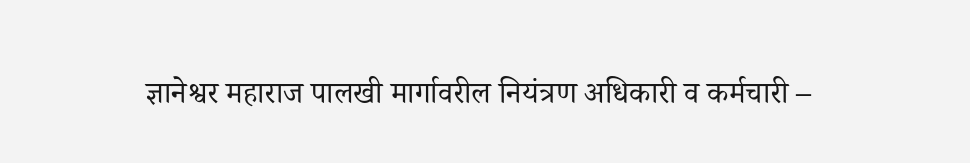ज्ञानेश्वर महाराज पालखी मार्गावरील नियंत्रण अधिकारी व कर्मचारी –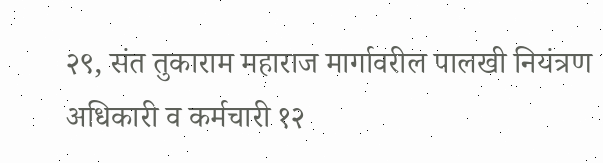२९, संत तुकाराम महाराज मार्गावरील पालखी नियंत्रण अधिकारी व कर्मचारी १२